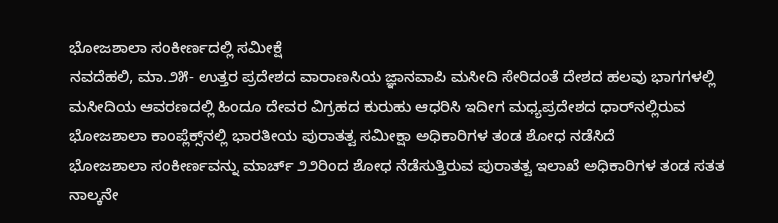ಭೋಜಶಾಲಾ ಸಂಕೀರ್ಣದಲ್ಲಿ ಸಮೀಕ್ಷೆ
ನವದೆಹಲಿ, ಮಾ.೨೫- ಉತ್ತರ ಪ್ರದೇಶದ ವಾರಾಣಸಿಯ ಜ್ಞಾನವಾಪಿ ಮಸೀದಿ ಸೇರಿದಂತೆ ದೇಶದ ಹಲವು ಭಾಗಗಳಲ್ಲಿ ಮಸೀದಿಯ ಆವರಣದಲ್ಲಿ ಹಿಂದೂ ದೇವರ ವಿಗ್ರಹದ ಕುರುಹು ಆಧರಿಸಿ ಇದೀಗ ಮಧ್ಯಪ್ರದೇಶದ ಧಾರ್‌ನಲ್ಲಿರುವ ಭೋಜಶಾಲಾ ಕಾಂಪ್ಲೆಕ್ಸ್‌ನಲ್ಲಿ ಭಾರತೀಯ ಪುರಾತತ್ವ ಸಮೀಕ್ಷಾ ಅಧಿಕಾರಿಗಳ ತಂಡ ಶೋಧ ನಡೆಸಿದೆ
ಭೋಜಶಾಲಾ ಸಂಕೀರ್ಣವನ್ನು ಮಾರ್ಚ್ ೨೨ರಿಂದ ಶೋಧ ನೆಡೆಸುತ್ತಿರುವ ಪುರಾತತ್ವ ಇಲಾಖೆ ಅಧಿಕಾರಿಗಳ ತಂಡ ಸತತ ನಾಲ್ಕನೇ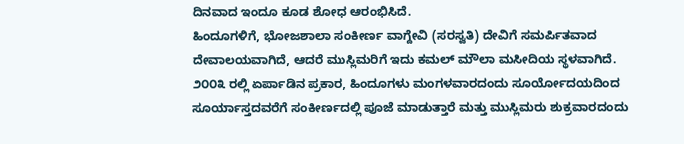ದಿನವಾದ ಇಂದೂ ಕೂಡ ಶೋಧ ಆರಂಭಿಸಿದೆ.
ಹಿಂದೂಗಳಿಗೆ, ಭೋಜಶಾಲಾ ಸಂಕೀರ್ಣ ವಾಗ್ದೇವಿ (ಸರಸ್ವತಿ) ದೇವಿಗೆ ಸಮರ್ಪಿತವಾದ ದೇವಾಲಯವಾಗಿದೆ, ಆದರೆ ಮುಸ್ಲಿಮರಿಗೆ ಇದು ಕಮಲ್ ಮೌಲಾ ಮಸೀದಿಯ ಸ್ಥಳವಾಗಿದೆ.
೨೦೦೩ ರಲ್ಲಿ ಏರ್ಪಾಡಿನ ಪ್ರಕಾರ, ಹಿಂದೂಗಳು ಮಂಗಳವಾರದಂದು ಸೂರ್ಯೋದಯದಿಂದ ಸೂರ್ಯಾಸ್ತದವರೆಗೆ ಸಂಕೀರ್ಣದಲ್ಲಿ ಪೂಜೆ ಮಾಡುತ್ತಾರೆ ಮತ್ತು ಮುಸ್ಲಿಮರು ಶುಕ್ರವಾರದಂದು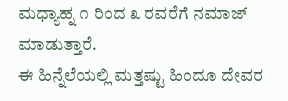ಮಧ್ಯಾಹ್ನ ೧ ರಿಂದ ೩ ರವರೆಗೆ ನಮಾಜ್ ಮಾಡುತ್ತಾರೆ.
ಈ ಹಿನ್ನೆಲೆಯಲ್ಲಿ ಮತ್ತಷ್ಟು ಹಿಂದೂ ದೇವರ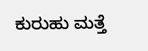ಕುರುಹು ಮತ್ತೆ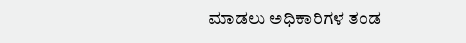ಮಾಡಲು ಅಧಿಕಾರಿಗಳ ತಂಡ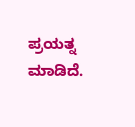ಪ್ರಯತ್ನ ಮಾಡಿದೆ.